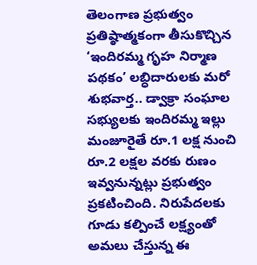తెలంగాణ ప్రభుత్వం ప్రతిష్ఠాత్మకంగా తీసుకొచ్చిన ‘ఇందిరమ్మ గృహ నిర్మాణ పథకం’ లబ్ధిదారులకు మరో శుభవార్త.. డ్వాక్రా సంఘాల సభ్యులకు ఇందిరమ్మ ఇల్లు మంజూరైతే రూ.1 లక్ష నుంచి రూ.2 లక్షల వరకు రుణం ఇవ్వనున్నట్లు ప్రభుత్వం ప్రకటించింది. నిరుపేదలకు గూడు కల్పించే లక్ష్యంతో అమలు చేస్తున్న ఈ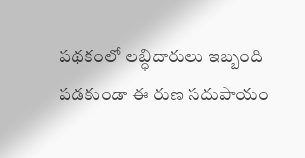పథకంలో లబ్ధిదారులు ఇబ్బంది పడకుండా ఈ రుణ సదుపాయం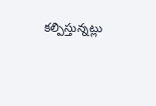కల్పిస్తున్నట్లు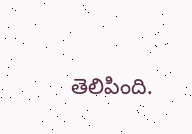తెలిపింది.